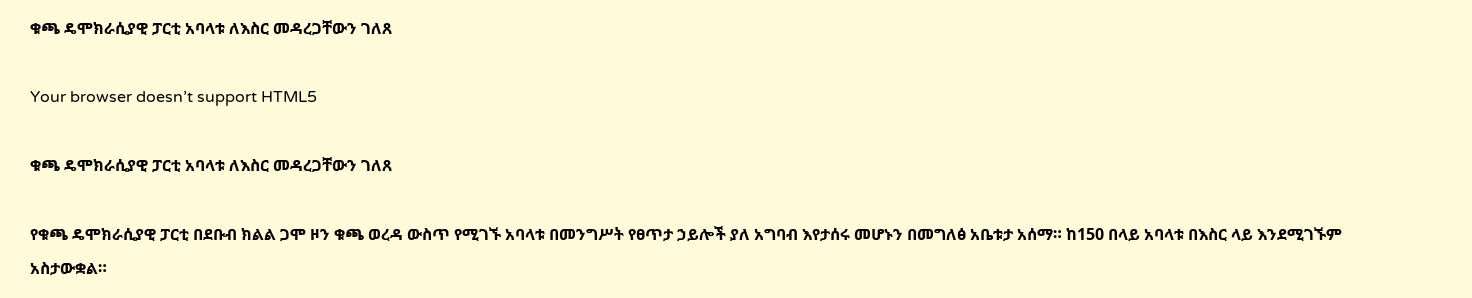ቁጫ ዴሞክራሲያዊ ፓርቲ አባላቱ ለእስር መዳረጋቸውን ገለጸ

Your browser doesn’t support HTML5

ቁጫ ዴሞክራሲያዊ ፓርቲ አባላቱ ለእስር መዳረጋቸውን ገለጸ

የቁጫ ዴሞክራሲያዊ ፓርቲ በደቡብ ክልል ጋሞ ዞን ቁጫ ወረዳ ውስጥ የሚገኙ አባላቱ በመንግሥት የፀጥታ ኃይሎች ያለ አግባብ እየታሰሩ መሆኑን በመግለፅ አቤቱታ አሰማ። ከ150 በላይ አባላቱ በእስር ላይ እንደሚገኙም አስታውቋል።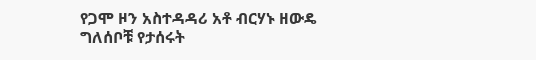የጋሞ ዞን አስተዳዳሪ አቶ ብርሃኑ ዘውዴ ግለሰቦቹ የታሰሩት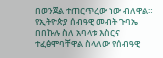በወንጀል ተጠርጥረው ነው ብለዋል። የኢትዮጵያ ሰብዓዊ መብት ጉባኤ በበኩሉ ስለ አባላቱ እስርና ተፈፅሞባቸዋል ስላለው የሰብዓዊ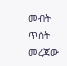መብት ጥሰት መረጃው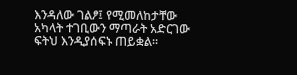እንዳለው ገልፆ፤ የሚመለከታቸው አካላት ተገቢውን ማጣራት አድርገው ፍትህ እንዲያሰፍኑ ጠይቋል።